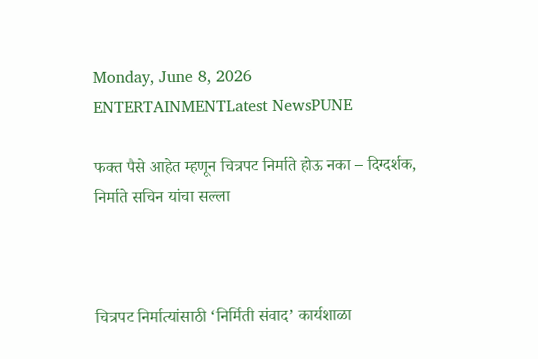Monday, June 8, 2026
ENTERTAINMENTLatest NewsPUNE

फक्त पैसे आहेत म्हणून चित्रपट निर्माते होऊ नका – दिग्दर्शक, निर्माते सचिन यांचा सल्ला



चित्रपट निर्मात्यांसाठी ‘निर्मिती संवाद’ कार्यशाळा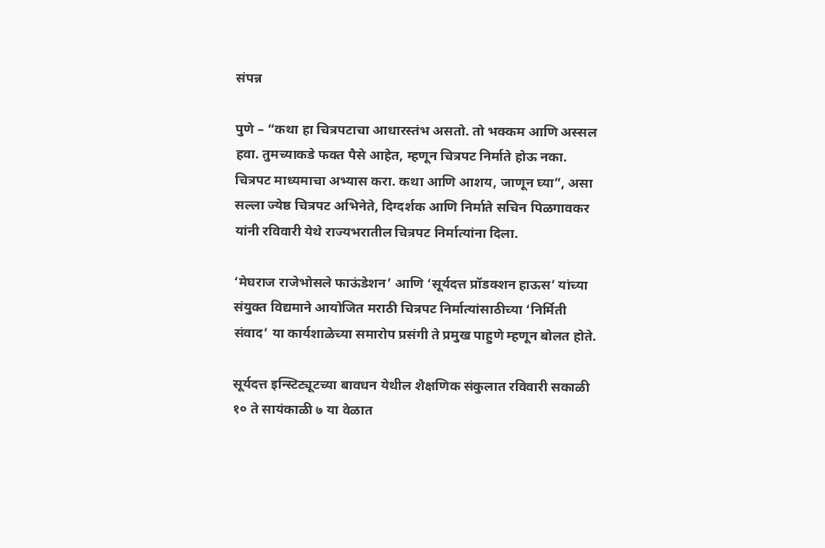संपन्न

पुणे – “कथा हा चित्रपटाचा आधारस्तंभ असतो. तो भक्कम आणि अस्सल हवा. तुमच्याकडे फक्त पैसे आहेत, म्हणून चित्रपट निर्माते होऊ नका. चित्रपट माध्यमाचा अभ्यास करा. कथा आणि आशय, जाणून घ्या”, असा सल्ला ज्येष्ठ चित्रपट अभिनेते, दिग्दर्शक आणि निर्माते सचिन पिळगावकर यांनी रविवारी येथे राज्यभरातील चित्रपट निर्मात्यांना दिला.

‘मेघराज राजेभोसले फाऊंडेशन’ आणि ‘सूर्यदत्त प्रॉडक्शन हाऊस’ यांच्या संयुक्त विद्यमाने आयोजित मराठी चित्रपट निर्मात्यांसाठीच्या ‘निर्मिती संवाद’ या कार्यशाळेच्या समारोप प्रसंगी ते प्रमुख पाहुणे म्हणून बोलत होते.

सूर्यदत्त इन्स्टिट्यूटच्या बावधन येथील शैक्षणिक संकुलात रविवारी सकाळी १० ते सायंकाळी ७ या वेळात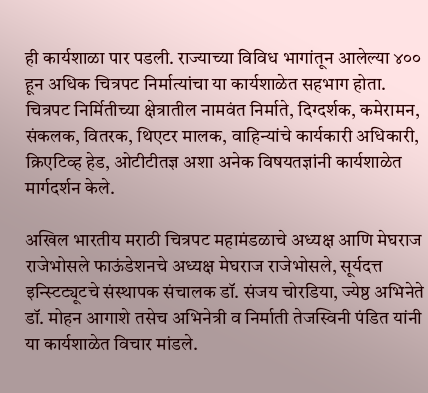ही कार्यशाळा पार पडली. राज्याच्या विविध भागांतून आलेल्या ४०० हून अधिक चित्रपट निर्मात्यांचा या कार्यशाळेत सहभाग होता. चित्रपट निर्मितीच्या क्षेत्रातील नामवंत निर्माते, दिग्दर्शक, कमेरामन, संकलक, वितरक, थिएटर मालक, वाहिन्यांचे कार्यकारी अधिकारी, क्रिएटिव्ह हेड, ओटीटीतज्ञ अशा अनेक विषयतज्ञांनी कार्यशाळेत मार्गदर्शन केले.

अखिल भारतीय मराठी चित्रपट महामंडळाचे अध्यक्ष आणि मेघराज राजेभोसले फाऊंडेशनचे अध्यक्ष मेघराज राजेभोसले, सूर्यदत्त इन्स्टिट्यूटचे संस्थापक संचालक डॉ. संजय चोरडिया, ज्येष्ठ अभिनेते डॉ. मोहन आगाशे तसेच अभिनेत्री व निर्माती तेजस्विनी पंडित यांनी या कार्यशाळेत विचार मांडले.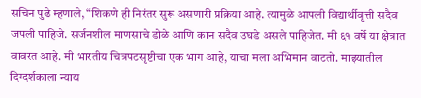सचिन पुढे म्हणाले, “शिकणे ही निरंतर सुरू असणारी प्रक्रिया आहे. त्यामुळे आपली विद्यार्थीवृत्ती सदैव जपली पाहिजे. सर्जनशील माणसाचे डोळे आणि कान सदैव उघडे असले पाहिजेत. मी ६१ वर्षे या क्षेत्रात वावरत आहे. मी भारतीय चित्रपटसृष्टीचा एक भाग आहे, याचा मला अभिमान वाटतो. माझ्यातील दिग्दर्शकाला न्याय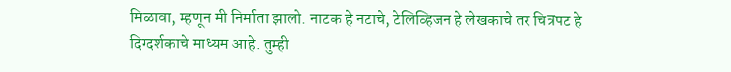मिळावा, म्हणून मी निर्माता झालो. नाटक हे नटाचे, टेलिव्हिजन हे लेखकाचे तर चित्रपट हे दिग्दर्शकाचे माध्यम आहे. तुम्ही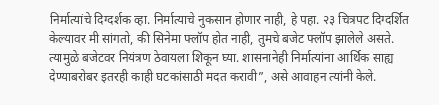निर्मात्यांचे दिग्दर्शक व्हा. निर्मात्याचे नुकसान होणार नाही, हे पहा. २३ चित्रपट दिग्दर्शित केल्यावर मी सांगतो, की सिनेमा फ्लॉप होत नाही, तुमचे बजेट फ्लॉप झालेले असते. त्यामुळे बजेटवर नियंत्रण ठेवायला शिकून घ्या. शासनानेही निर्मात्यांना आर्थिक साह्य देण्याबरोबर इतरही काही घटकांसाठी मदत करावी”, असे आवाहन त्यांनी केले.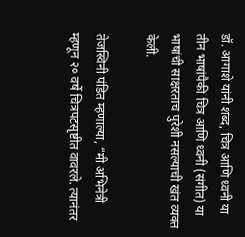डॉ. आगाशे यांनी शब्द, चित्र आणि ध्वनी या तीन भाषांपैकी चित्र आणि ध्वनी (संगीत) या भाषांची साक्षरताच पुरेशी नसल्याची खंत व्यक्त केली.

तेजस्विनी पंडित म्हणाल्या, “मी अभिनेत्री म्हणून २० वर्षे चित्रपटसृष्टीत वावरले. त्यानंतर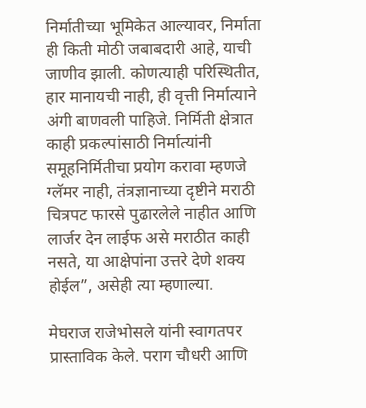निर्मातीच्या भूमिकेत आल्यावर, निर्माता ही किती मोठी जबाबदारी आहे, याची जाणीव झाली. कोणत्याही परिस्थितीत, हार मानायची नाही, ही वृत्ती निर्मात्याने अंगी बाणवली पाहिजे. निर्मिती क्षेत्रात काही प्रकल्पांसाठी निर्मात्यांनी समूहनिर्मितीचा प्रयोग करावा म्हणजे ग्लॅमर नाही, तंत्रज्ञानाच्या दृष्टीने मराठी चित्रपट फारसे पुढारलेले नाहीत आणि लार्जर देन लाईफ असे मराठीत काही नसते, या आक्षेपांना उत्तरे देणे शक्य होईल”, असेही त्या म्हणाल्या.

मेघराज राजेभोसले यांनी स्वागतपर प्रास्ताविक केले. पराग चौधरी आणि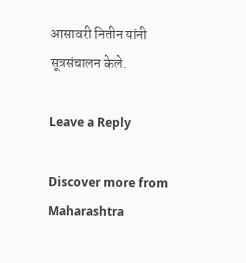आसावरी नितीन यांनी सूत्रसंचालन केले.

Leave a Reply

Discover more from Maharashtra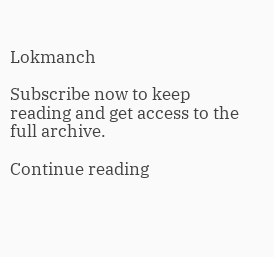Lokmanch

Subscribe now to keep reading and get access to the full archive.

Continue reading